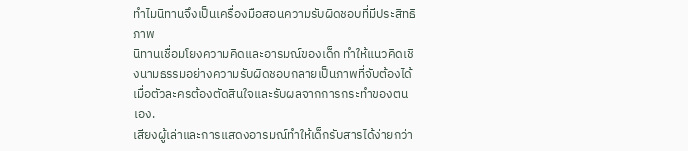ทำไมนิทานจึงเป็นเครื่องมือสอนความรับผิดชอบที่มีประสิทธิภาพ
นิทานเชื่อมโยงความคิดและอารมณ์ของเด็ก ทำให้แนวคิดเชิงนามธรรมอย่างความรับผิดชอบกลายเป็นภาพที่จับต้องได้เมื่อตัวละครต้องตัดสินใจและรับผลจากการกระทำของตนเอง.
เสียงผู้เล่าและการแสดงอารมณ์ทำให้เด็กรับสารได้ง่ายกว่า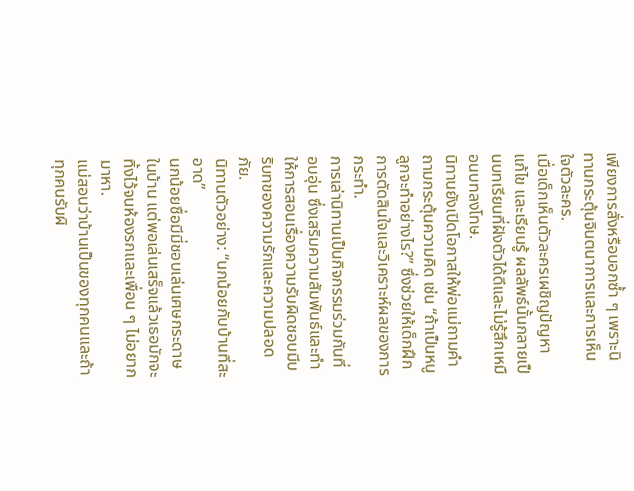เพียงการสั่งหรือบอกซ้ำ ๆ เพราะนิทานกระตุ้นจินตนาการและการเห็นใจตัวละคร.
เมื่อเด็กเห็นตัวละครเผชิญปัญหา แก้ไข และเรียนรู้ ผลลัพธ์นั้นกลายเป็นบทเรียนที่ฝังตัวได้ดีและไม่รู้สึกเหมือนบทลงโทษ.
นิทานยังเปิดโอกาสให้พ่อแม่ถามคำถามกระตุ้นความคิด เช่น “ถ้าเป็นหนู ลูกจะทำอย่างไร?” ซึ่งช่วยให้เด็กฝึกการตัดสินใจและวิเคราะห์ผลของการกระทำ.
การเล่านิทานเป็นกิจกรรมร่วมกันที่อบอุ่น ซึ่งเสริมความสัมพันธ์และทำให้การสอนเรื่องความรับผิดชอบมีบริบทของความรักและความปลอดภัย.
นิทานตัวอย่าง: “นกน้อยกับบ้านที่สะอาด”
นกน้อยชื่อมีมี่ชอบเล่นเศษกระดาษในบ้าน แต่พอเล่นเสร็จแล้วเธอมักจะทิ้งไว้จนห้องรกและเพื่อน ๆ ไม่อยากมาหา.
แม่สอนว่าบ้านเป็นของทุกคนและถ้าทุกคนรับผิ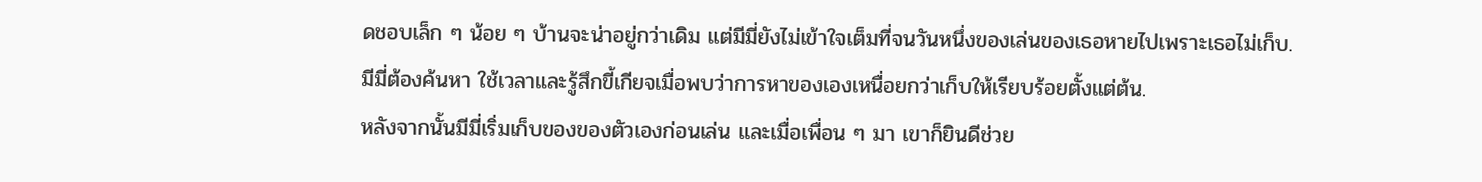ดชอบเล็ก ๆ น้อย ๆ บ้านจะน่าอยู่กว่าเดิม แต่มีมี่ยังไม่เข้าใจเต็มที่จนวันหนึ่งของเล่นของเธอหายไปเพราะเธอไม่เก็บ.
มีมี่ต้องค้นหา ใช้เวลาและรู้สึกขี้เกียจเมื่อพบว่าการหาของเองเหนื่อยกว่าเก็บให้เรียบร้อยตั้งแต่ต้น.
หลังจากนั้นมีมี่เริ่มเก็บของของตัวเองก่อนเล่น และเมื่อเพื่อน ๆ มา เขาก็ยินดีช่วย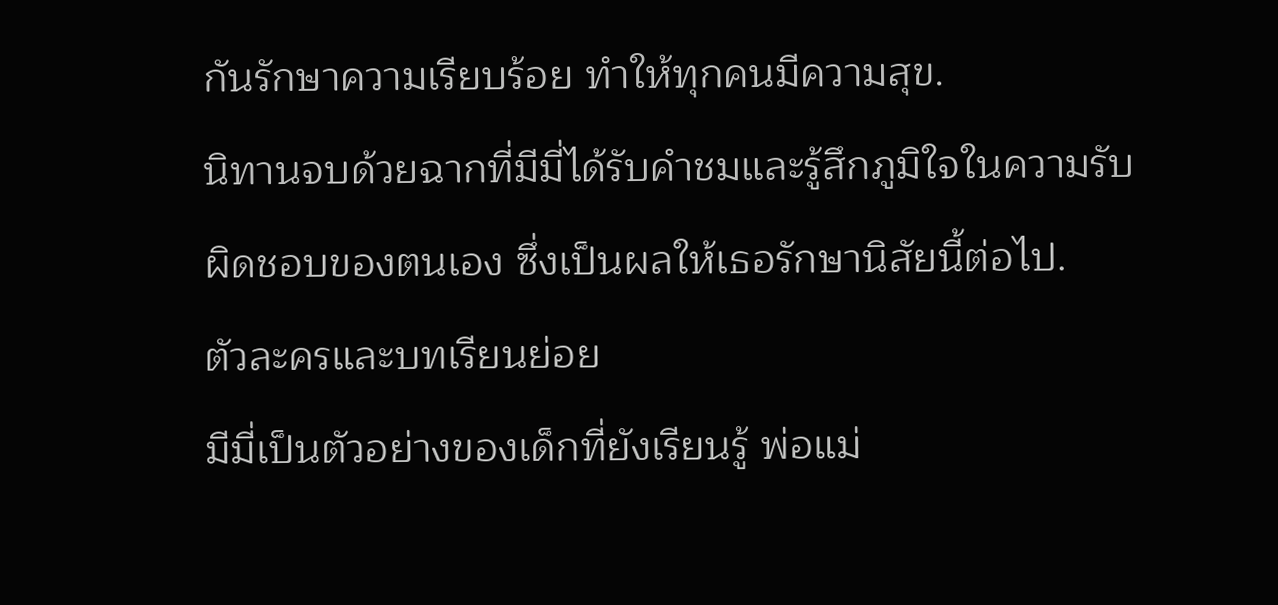กันรักษาความเรียบร้อย ทำให้ทุกคนมีความสุข.
นิทานจบด้วยฉากที่มีมี่ได้รับคำชมและรู้สึกภูมิใจในความรับผิดชอบของตนเอง ซึ่งเป็นผลให้เธอรักษานิสัยนี้ต่อไป.
ตัวละครและบทเรียนย่อย
มีมี่เป็นตัวอย่างของเด็กที่ยังเรียนรู้ พ่อแม่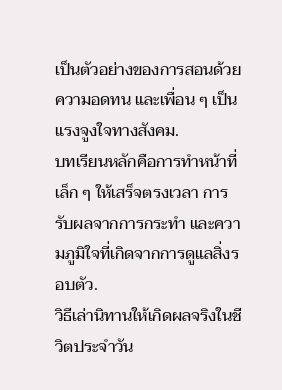เป็นตัวอย่างของการสอนด้วยความอดทน และเพื่อน ๆ เป็นแรงจูงใจทางสังคม.
บทเรียนหลักคือการทำหน้าที่เล็ก ๆ ให้เสร็จตรงเวลา การรับผลจากการกระทำ และความภูมิใจที่เกิดจากการดูแลสิ่งรอบตัว.
วิธีเล่านิทานให้เกิดผลจริงในชีวิตประจำวัน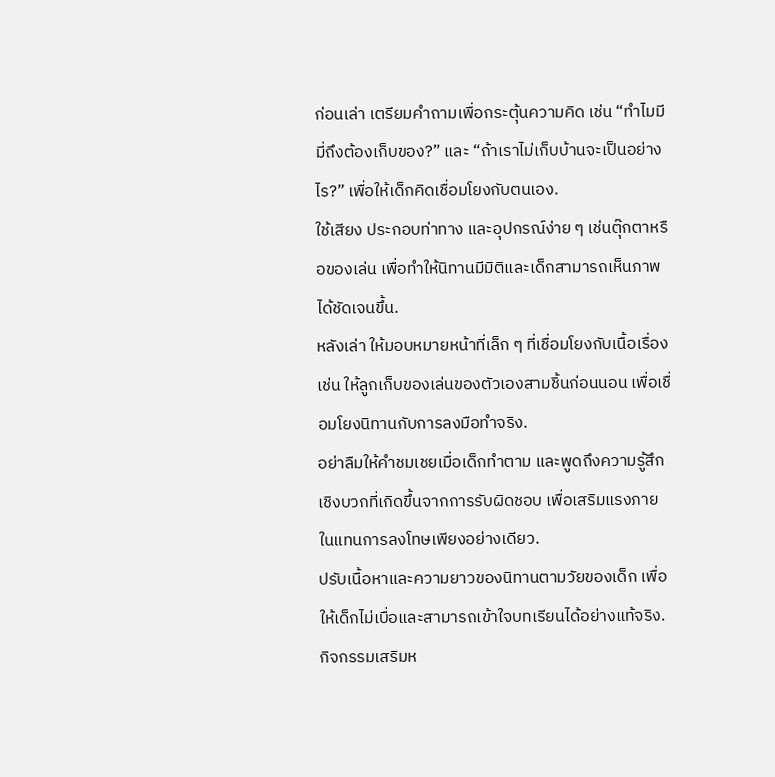ก่อนเล่า เตรียมคำถามเพื่อกระตุ้นความคิด เช่น “ทำไมมีมี่ถึงต้องเก็บของ?” และ “ถ้าเราไม่เก็บบ้านจะเป็นอย่างไร?” เพื่อให้เด็กคิดเชื่อมโยงกับตนเอง.
ใช้เสียง ประกอบท่าทาง และอุปกรณ์ง่าย ๆ เช่นตุ๊กตาหรือของเล่น เพื่อทำให้นิทานมีมิติและเด็กสามารถเห็นภาพได้ชัดเจนขึ้น.
หลังเล่า ให้มอบหมายหน้าที่เล็ก ๆ ที่เชื่อมโยงกับเนื้อเรื่อง เช่น ให้ลูกเก็บของเล่นของตัวเองสามชิ้นก่อนนอน เพื่อเชื่อมโยงนิทานกับการลงมือทำจริง.
อย่าลืมให้คำชมเชยเมื่อเด็กทำตาม และพูดถึงความรู้สึกเชิงบวกที่เกิดขึ้นจากการรับผิดชอบ เพื่อเสริมแรงภายในแทนการลงโทษเพียงอย่างเดียว.
ปรับเนื้อหาและความยาวของนิทานตามวัยของเด็ก เพื่อให้เด็กไม่เบื่อและสามารถเข้าใจบทเรียนได้อย่างแท้จริง.
กิจกรรมเสริมห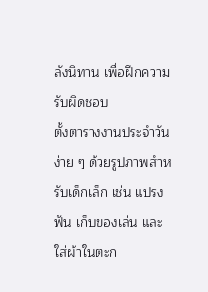ลังนิทาน เพื่อฝึกความรับผิดชอบ
ตั้งตารางงานประจำวันง่าย ๆ ด้วยรูปภาพสำหรับเด็กเล็ก เช่น แปรงฟัน เก็บของเล่น และใส่ผ้าในตะก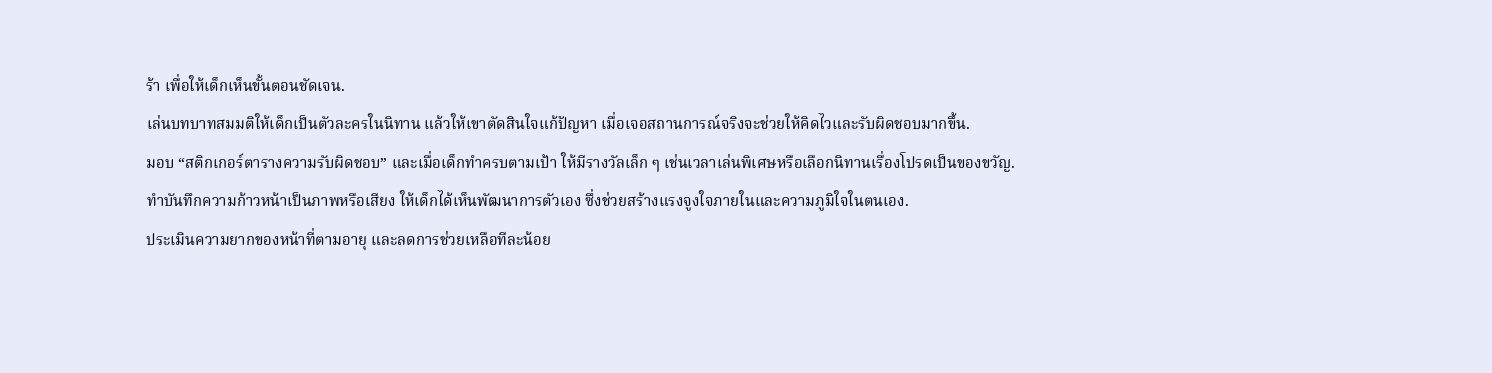ร้า เพื่อให้เด็กเห็นขั้นตอนชัดเจน.
เล่นบทบาทสมมติให้เด็กเป็นตัวละครในนิทาน แล้วให้เขาตัดสินใจแก้ปัญหา เมื่อเจอสถานการณ์จริงจะช่วยให้คิดไวและรับผิดชอบมากขึ้น.
มอบ “สติกเกอร์ตารางความรับผิดชอบ” และเมื่อเด็กทำครบตามเป้า ให้มีรางวัลเล็ก ๆ เช่นเวลาเล่นพิเศษหรือเลือกนิทานเรื่องโปรดเป็นของขวัญ.
ทำบันทึกความก้าวหน้าเป็นภาพหรือเสียง ให้เด็กได้เห็นพัฒนาการตัวเอง ซึ่งช่วยสร้างแรงจูงใจภายในและความภูมิใจในตนเอง.
ประเมินความยากของหน้าที่ตามอายุ และลดการช่วยเหลือทีละน้อย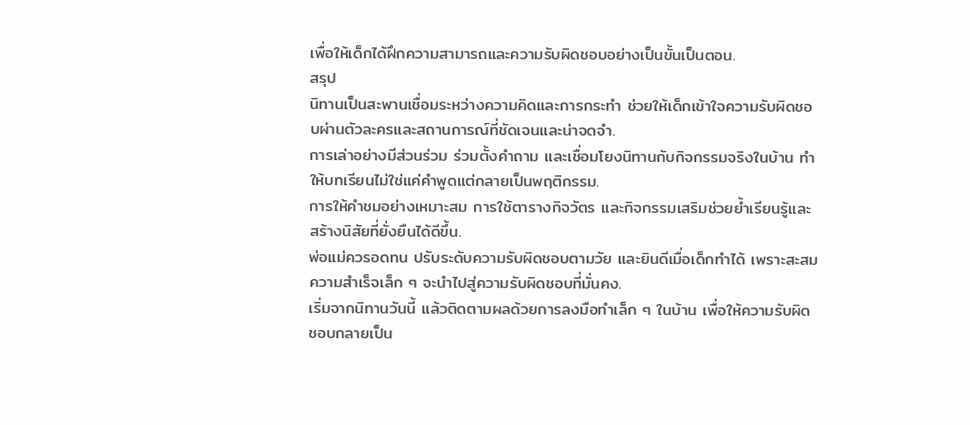เพื่อให้เด็กได้ฝึกความสามารถและความรับผิดชอบอย่างเป็นขั้นเป็นตอน.
สรุป
นิทานเป็นสะพานเชื่อมระหว่างความคิดและการกระทำ ช่วยให้เด็กเข้าใจความรับผิดชอบผ่านตัวละครและสถานการณ์ที่ชัดเจนและน่าจดจำ.
การเล่าอย่างมีส่วนร่วม ร่วมตั้งคำถาม และเชื่อมโยงนิทานกับกิจกรรมจริงในบ้าน ทำให้บทเรียนไม่ใช่แค่คำพูดแต่กลายเป็นพฤติกรรม.
การให้คำชมอย่างเหมาะสม การใช้ตารางกิจวัตร และกิจกรรมเสริมช่วยย้ำเรียนรู้และสร้างนิสัยที่ยั่งยืนได้ดีขึ้น.
พ่อแม่ควรอดทน ปรับระดับความรับผิดชอบตามวัย และยินดีเมื่อเด็กทำได้ เพราะสะสมความสำเร็จเล็ก ๆ จะนำไปสู่ความรับผิดชอบที่มั่นคง.
เริ่มจากนิทานวันนี้ แล้วติดตามผลด้วยการลงมือทำเล็ก ๆ ในบ้าน เพื่อให้ความรับผิดชอบกลายเป็น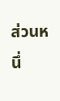ส่วนหนึ่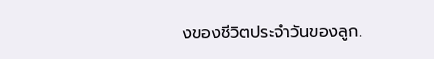งของชีวิตประจำวันของลูก.